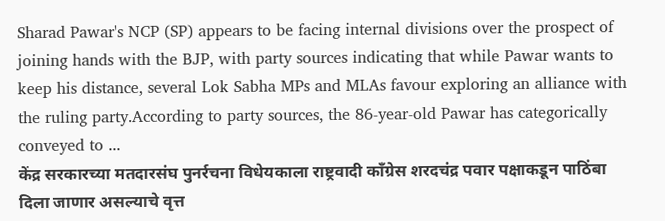Sharad Pawar's NCP (SP) appears to be facing internal divisions over the prospect of joining hands with the BJP, with party sources indicating that while Pawar wants to keep his distance, several Lok Sabha MPs and MLAs favour exploring an alliance with the ruling party.According to party sources, the 86-year-old Pawar has categorically conveyed to ...
केंद्र सरकारच्या मतदारसंघ पुनर्रचना विधेयकाला राष्ट्रवादी काँग्रेस शरदचंद्र पवार पक्षाकडून पाठिंबा दिला जाणार असल्याचे वृत्त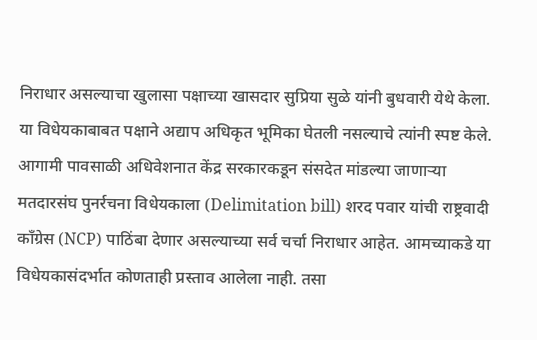निराधार असल्याचा खुलासा पक्षाच्या खासदार सुप्रिया सुळे यांनी बुधवारी येथे केला. या विधेयकाबाबत पक्षाने अद्याप अधिकृत भूमिका घेतली नसल्याचे त्यांनी स्पष्ट केले.
आगामी पावसाळी अधिवेशनात केंद्र सरकारकडून संसदेत मांडल्या जाणाऱ्या मतदारसंघ पुनर्रचना विधेयकाला (Delimitation bill) शरद पवार यांची राष्ट्रवादी काँग्रेस (NCP) पाठिंबा देणार असल्याच्या सर्व चर्चा निराधार आहेत. आमच्याकडे या विधेयकासंदर्भात कोणताही प्रस्ताव आलेला नाही. तसा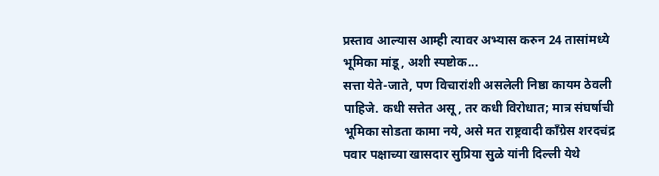प्रस्ताव आल्यास आम्ही त्यावर अभ्यास करुन 24 तासांमध्ये भूमिका मांडू, अशी स्पष्टोक...
सत्ता येते-जाते, पण विचारांशी असलेली निष्ठा कायम ठेवली पाहिजे. कधी सत्तेत असू, तर कधी विरोधात; मात्र संघर्षाची भूमिका सोडता कामा नये, असे मत राष्ट्रवादी काँग्रेस शरदचंद्र पवार पक्षाच्या खासदार सुप्रिया सुळे यांनी दिल्ली येथे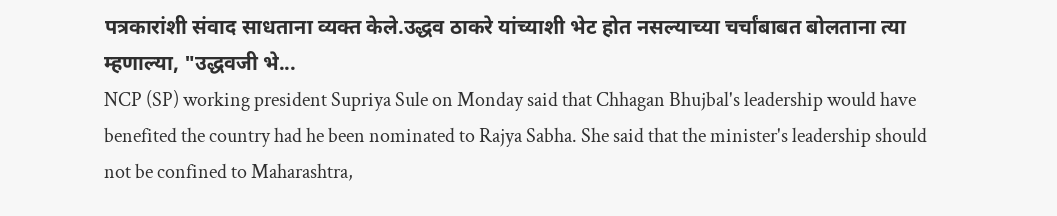पत्रकारांशी संवाद साधताना व्यक्त केले.उद्धव ठाकरे यांच्याशी भेट होत नसल्याच्या चर्चांबाबत बोलताना त्या म्हणाल्या, "उद्धवजी भे...
NCP (SP) working president Supriya Sule on Monday said that Chhagan Bhujbal's leadership would have benefited the country had he been nominated to Rajya Sabha. She said that the minister's leadership should not be confined to Maharashtra,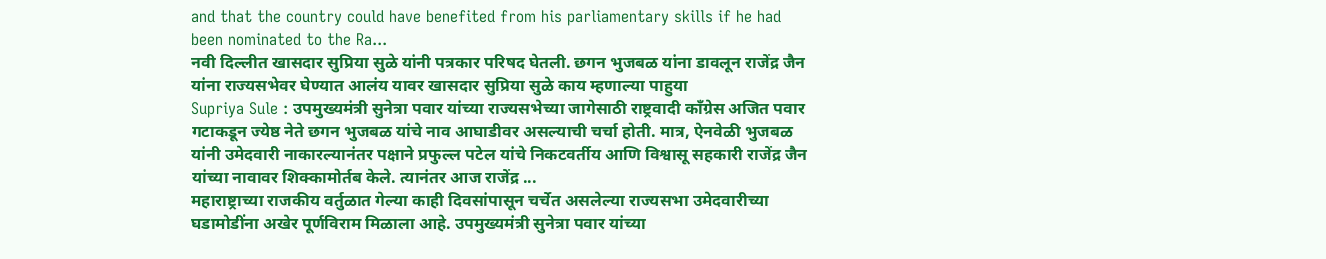and that the country could have benefited from his parliamentary skills if he had been nominated to the Ra...
नवी दिल्लीत खासदार सुप्रिया सुळे यांनी पत्रकार परिषद घेतली. छगन भुजबळ यांना डावलून राजेंद्र जैन यांना राज्यसभेवर घेण्यात आलंय यावर खासदार सुप्रिया सुळे काय म्हणाल्या पाहुया
Supriya Sule : उपमुख्यमंत्री सुनेत्रा पवार यांच्या राज्यसभेच्या जागेसाठी राष्ट्रवादी काँग्रेस अजित पवार गटाकडून ज्येष्ठ नेते छगन भुजबळ यांचे नाव आघाडीवर असल्याची चर्चा होती. मात्र, ऐनवेळी भुजबळ यांनी उमेदवारी नाकारल्यानंतर पक्षाने प्रफुल्ल पटेल यांचे निकटवर्तीय आणि विश्वासू सहकारी राजेंद्र जैन यांच्या नावावर शिक्कामोर्तब केले. त्यानंतर आज राजेंद्र ...
महाराष्ट्राच्या राजकीय वर्तुळात गेल्या काही दिवसांपासून चर्चेत असलेल्या राज्यसभा उमेदवारीच्या घडामोडींना अखेर पूर्णविराम मिळाला आहे. उपमुख्यमंत्री सुनेत्रा पवार यांच्या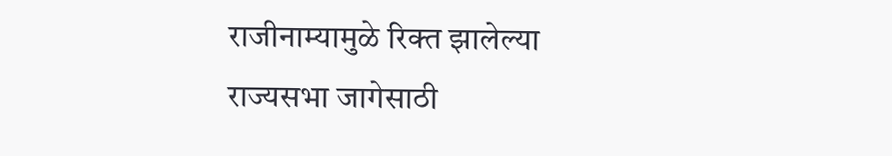राजीनाम्यामुळे रिक्त झालेल्या राज्यसभा जागेसाठी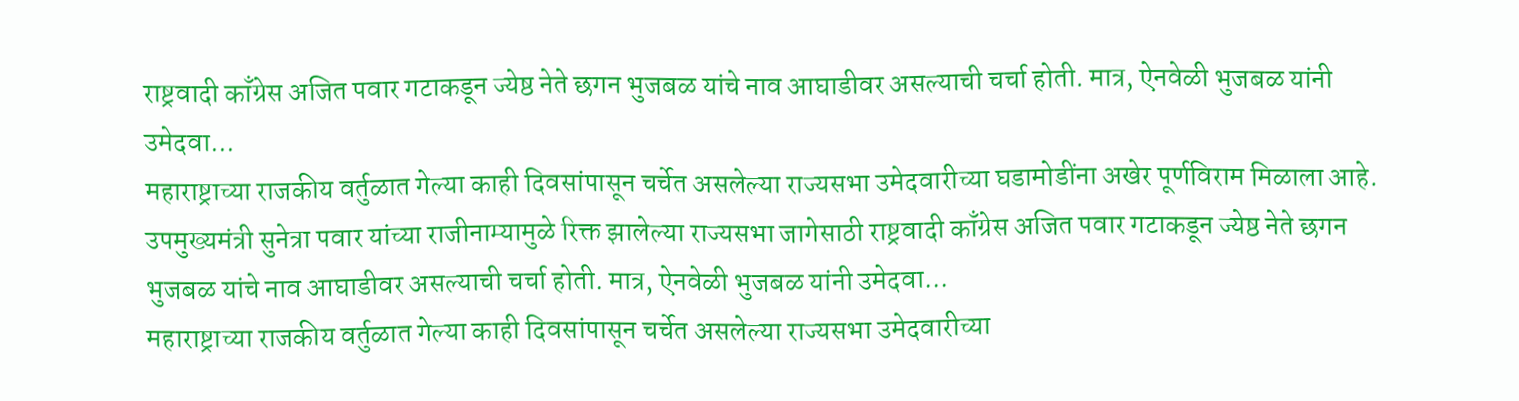राष्ट्रवादी काँग्रेस अजित पवार गटाकडून ज्येष्ठ नेते छगन भुजबळ यांचे नाव आघाडीवर असल्याची चर्चा होती. मात्र, ऐनवेळी भुजबळ यांनी उमेदवा...
महाराष्ट्राच्या राजकीय वर्तुळात गेल्या काही दिवसांपासून चर्चेत असलेल्या राज्यसभा उमेदवारीच्या घडामोडींना अखेर पूर्णविराम मिळाला आहे. उपमुख्यमंत्री सुनेत्रा पवार यांच्या राजीनाम्यामुळे रिक्त झालेल्या राज्यसभा जागेसाठी राष्ट्रवादी काँग्रेस अजित पवार गटाकडून ज्येष्ठ नेते छगन भुजबळ यांचे नाव आघाडीवर असल्याची चर्चा होती. मात्र, ऐनवेळी भुजबळ यांनी उमेदवा...
महाराष्ट्राच्या राजकीय वर्तुळात गेल्या काही दिवसांपासून चर्चेत असलेल्या राज्यसभा उमेदवारीच्या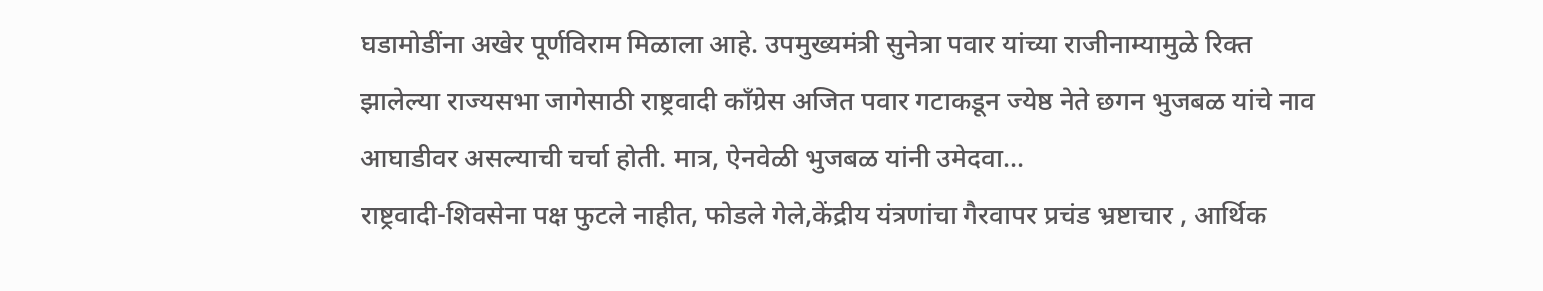घडामोडींना अखेर पूर्णविराम मिळाला आहे. उपमुख्यमंत्री सुनेत्रा पवार यांच्या राजीनाम्यामुळे रिक्त झालेल्या राज्यसभा जागेसाठी राष्ट्रवादी काँग्रेस अजित पवार गटाकडून ज्येष्ठ नेते छगन भुजबळ यांचे नाव आघाडीवर असल्याची चर्चा होती. मात्र, ऐनवेळी भुजबळ यांनी उमेदवा...
राष्ट्रवादी-शिवसेना पक्ष फुटले नाहीत, फोडले गेले,केंद्रीय यंत्रणांचा गैरवापर प्रचंड भ्रष्टाचार , आर्थिक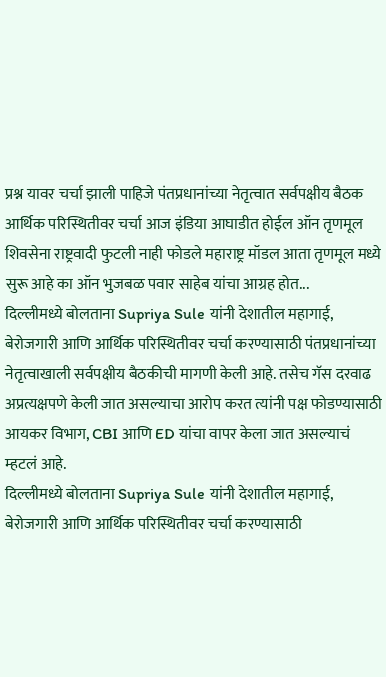प्रश्न यावर चर्चा झाली पाहिजे पंतप्रधानांच्या नेतृत्वात सर्वपक्षीय बैठक आर्थिक परिस्थितीवर चर्चा आज इंडिया आघाडीत होईल ऑन तृणमूल शिवसेना राष्ट्रवादी फुटली नाही फोडले महाराष्ट्र मॉडल आता तृणमूल मध्ये सुरू आहे का ऑन भुजबळ पवार साहेब यांचा आग्रह होत...
दिल्लीमध्ये बोलताना Supriya Sule यांनी देशातील महागाई, बेरोजगारी आणि आर्थिक परिस्थितीवर चर्चा करण्यासाठी पंतप्रधानांच्या नेतृत्वाखाली सर्वपक्षीय बैठकीची मागणी केली आहे. तसेच गॅस दरवाढ अप्रत्यक्षपणे केली जात असल्याचा आरोप करत त्यांनी पक्ष फोडण्यासाठी आयकर विभाग, CBI आणि ED यांचा वापर केला जात असल्याचं म्हटलं आहे.
दिल्लीमध्ये बोलताना Supriya Sule यांनी देशातील महागाई, बेरोजगारी आणि आर्थिक परिस्थितीवर चर्चा करण्यासाठी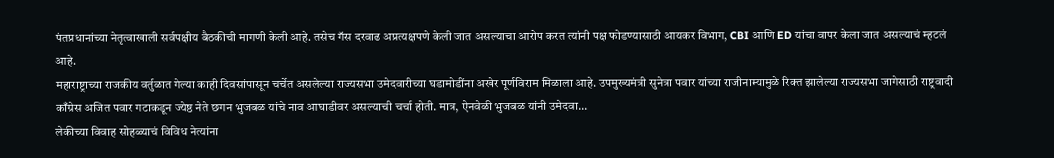पंतप्रधानांच्या नेतृत्वाखाली सर्वपक्षीय बैठकीची मागणी केली आहे. तसेच गॅस दरवाढ अप्रत्यक्षपणे केली जात असल्याचा आरोप करत त्यांनी पक्ष फोडण्यासाठी आयकर विभाग, CBI आणि ED यांचा वापर केला जात असल्याचं म्हटलं आहे.
महाराष्ट्राच्या राजकीय वर्तुळात गेल्या काही दिवसांपासून चर्चेत असलेल्या राज्यसभा उमेदवारीच्या घडामोडींना अखेर पूर्णविराम मिळाला आहे. उपमुख्यमंत्री सुनेत्रा पवार यांच्या राजीनाम्यामुळे रिक्त झालेल्या राज्यसभा जागेसाठी राष्ट्रवादी काँग्रेस अजित पवार गटाकडून ज्येष्ठ नेते छगन भुजबळ यांचे नाव आघाडीवर असल्याची चर्चा होती. मात्र, ऐनवेळी भुजबळ यांनी उमेदवा...
लेकीच्या विवाह सोहळ्याचं विविध नेत्यांना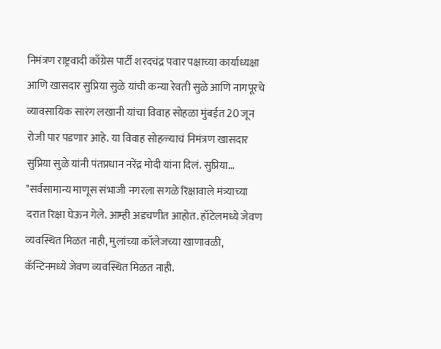निमंत्रण राष्ट्रवादी काँग्रेस पार्टी शरदचंद्र पवार पक्षाच्या कार्याध्यक्षा आणि खासदार सुप्रिया सुळे यांची कन्या रेवती सुळे आणि नागपूरचे व्यावसायिक सारंग लखानी यांचा विवाह सोहळा मुंबईत 20 जून रोजी पार पडणार आहे. या विवाह सोहळ्याचं निमंत्रण खासदार सुप्रिया सुळे यांनी पंतप्रधान नरेंद्र मोदी यांना दिलं. सुप्रिया...
"सर्वसामान्य माणूस संभाजी नगरला सगळे रिक्षावाले मंत्र्याच्या दरात रिक्षा घेऊन गेले. आम्ही अडचणीत आहोत. हॉटेलमध्ये जेवण व्यवस्थित मिळत नाही, मुलांच्या कॉलेजच्या खाणावळी, कॅन्टिनमध्ये जेवण व्यवस्थित मिळत नाही.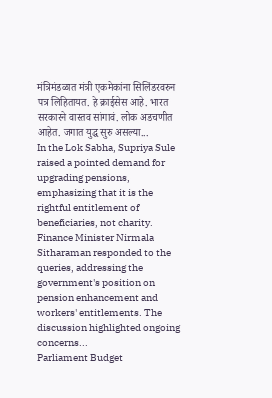मंत्रिमंडळात मंत्री एकमेकांना सिलिंडरवरुन पत्र लिहितायत. हे क्राईसेस आहे. भारत सरकारने वास्तव सांगावं. लोक अडचणीत आहेत. जगात युद्ध सुरु असल्या...
In the Lok Sabha, Supriya Sule raised a pointed demand for upgrading pensions, emphasizing that it is the rightful entitlement of beneficiaries, not charity. Finance Minister Nirmala Sitharaman responded to the queries, addressing the government's position on pension enhancement and workers' entitlements. The discussion highlighted ongoing concerns...
Parliament Budget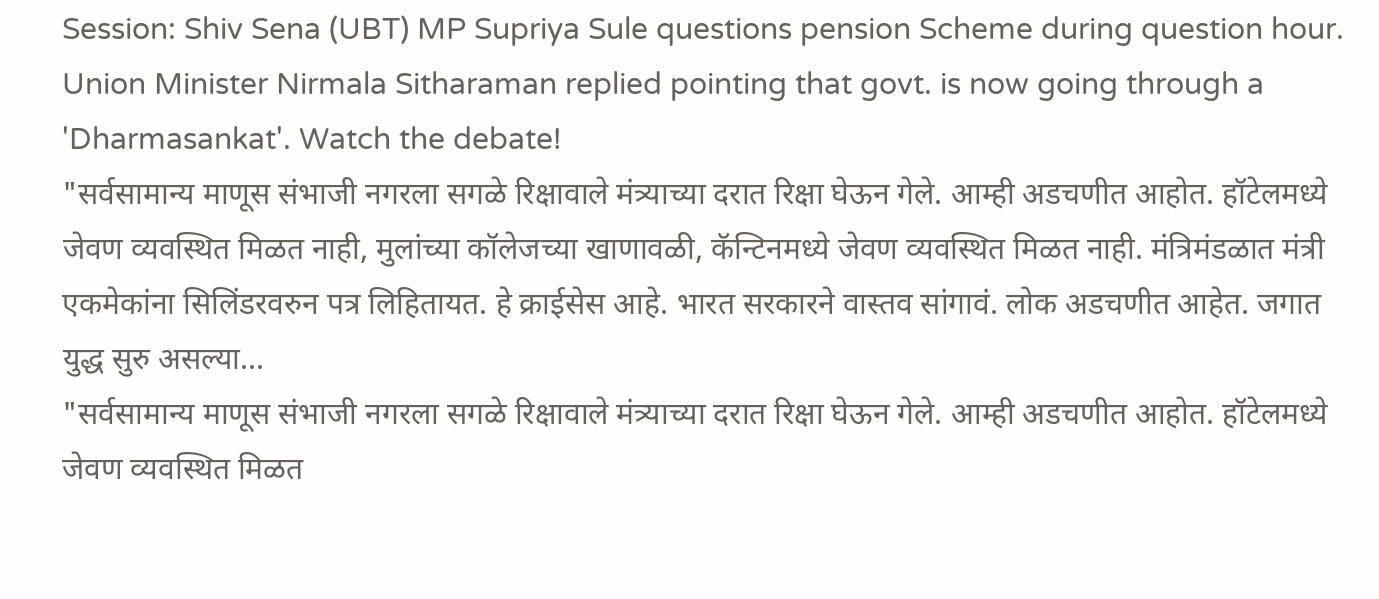Session: Shiv Sena (UBT) MP Supriya Sule questions pension Scheme during question hour. Union Minister Nirmala Sitharaman replied pointing that govt. is now going through a 'Dharmasankat'. Watch the debate!
"सर्वसामान्य माणूस संभाजी नगरला सगळे रिक्षावाले मंत्र्याच्या दरात रिक्षा घेऊन गेले. आम्ही अडचणीत आहोत. हॉटेलमध्ये जेवण व्यवस्थित मिळत नाही, मुलांच्या कॉलेजच्या खाणावळी, कॅन्टिनमध्ये जेवण व्यवस्थित मिळत नाही. मंत्रिमंडळात मंत्री एकमेकांना सिलिंडरवरुन पत्र लिहितायत. हे क्राईसेस आहे. भारत सरकारने वास्तव सांगावं. लोक अडचणीत आहेत. जगात युद्ध सुरु असल्या...
"सर्वसामान्य माणूस संभाजी नगरला सगळे रिक्षावाले मंत्र्याच्या दरात रिक्षा घेऊन गेले. आम्ही अडचणीत आहोत. हॉटेलमध्ये जेवण व्यवस्थित मिळत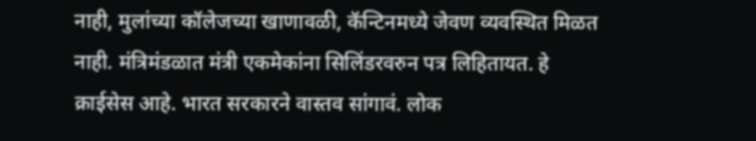नाही, मुलांच्या कॉलेजच्या खाणावळी, कॅन्टिनमध्ये जेवण व्यवस्थित मिळत नाही. मंत्रिमंडळात मंत्री एकमेकांना सिलिंडरवरुन पत्र लिहितायत. हे क्राईसेस आहे. भारत सरकारने वास्तव सांगावं. लोक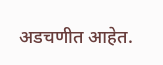अडचणीत आहेत.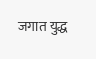जगात युद्ध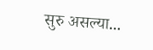सुरु असल्या...